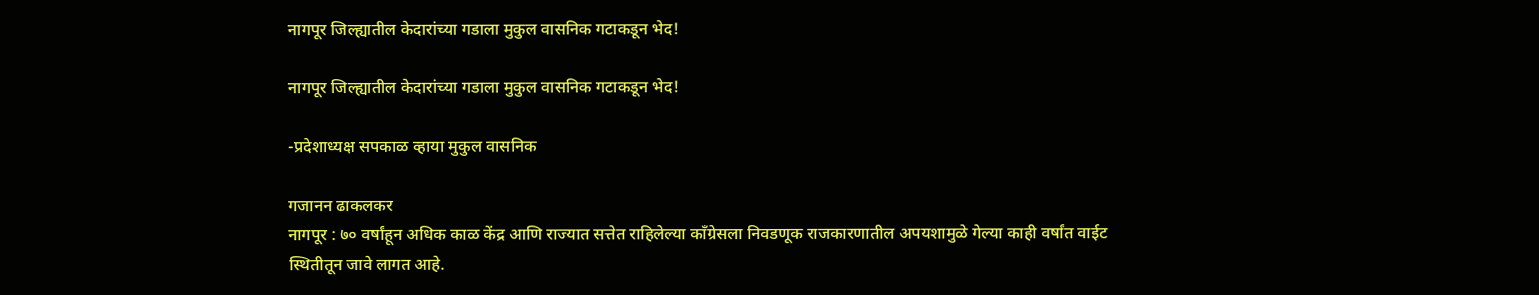नागपूर जिल्ह्यातील केदारांच्या गडाला मुकुल वासनिक गटाकडून भेद!

नागपूर जिल्ह्यातील केदारांच्या गडाला मुकुल वासनिक गटाकडून भेद!

-प्रदेशाध्यक्ष सपकाळ व्हाया मुकुल वासनिक

गजानन ढाकलकर
नागपूर : ७० वर्षांहून अधिक काळ केंद्र आणि राज्यात सत्तेत राहिलेल्या काँग्रेसला निवडणूक राजकारणातील अपयशामुळे गेल्या काही वर्षांत वाईट स्थितीतून जावे लागत आहे.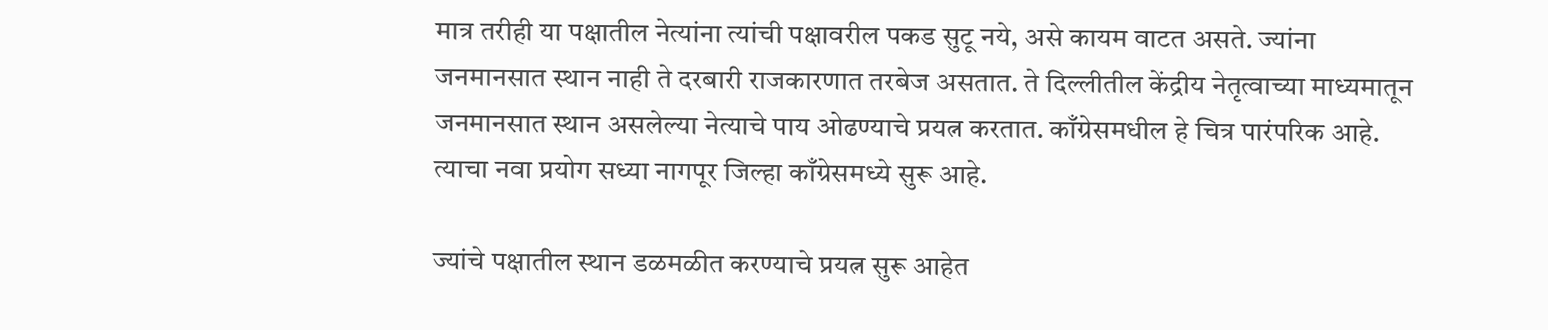मात्र तरीही या पक्षातील नेत्यांना त्यांची पक्षावरील पकड सुटू नये, असे कायम वाटत असते. ज्यांना जनमानसात स्थान नाही ते दरबारी राजकारणात तरबेज असतात. ते दिल्लीतील केंद्रीय नेतृत्वाच्या माध्यमातून जनमानसात स्थान असलेल्या नेत्याचे पाय ओढण्याचे प्रयत्न करतात. काँग्रेसमधील हे चित्र पारंपरिक आहे. त्याचा नवा प्रयोग सध्या नागपूर जिल्हा काँग्रेसमध्ये सुरू आहे.

ज्यांचे पक्षातील स्थान डळमळीत करण्याचे प्रयत्न सुरू आहेत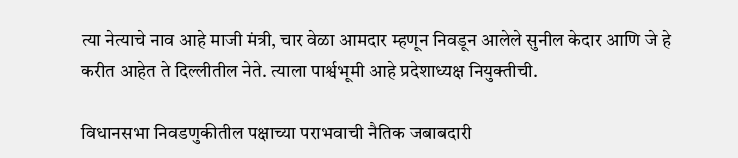त्या नेत्याचे नाव आहे माजी मंत्री, चार वेळा आमदार म्हणून निवडून आलेले सुनील केदार आणि जे हे करीत आहेत ते दिल्लीतील नेते. त्याला पार्श्वभूमी आहे प्रदेशाध्यक्ष नियुक्तीची.

विधानसभा निवडणुकीतील पक्षाच्या पराभवाची नैतिक जबाबदारी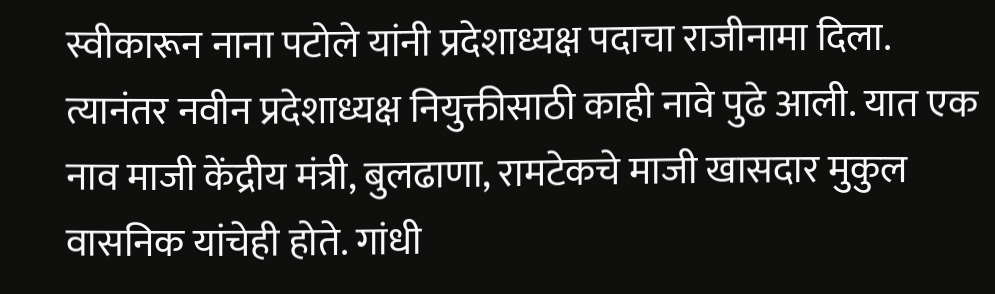स्वीकारून नाना पटोले यांनी प्रदेशाध्यक्ष पदाचा राजीनामा दिला. त्यानंतर नवीन प्रदेशाध्यक्ष नियुक्तीसाठी काही नावे पुढे आली. यात एक नाव माजी केंद्रीय मंत्री, बुलढाणा, रामटेकचे माजी खासदार मुकुल वासनिक यांचेही होते. गांधी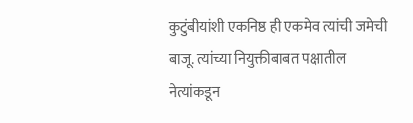कुटुंबीयांशी एकनिष्ठ ही एकमेव त्यांची जमेची बाजू. त्यांच्या नियुक्तीबाबत पक्षातील नेत्यांकडून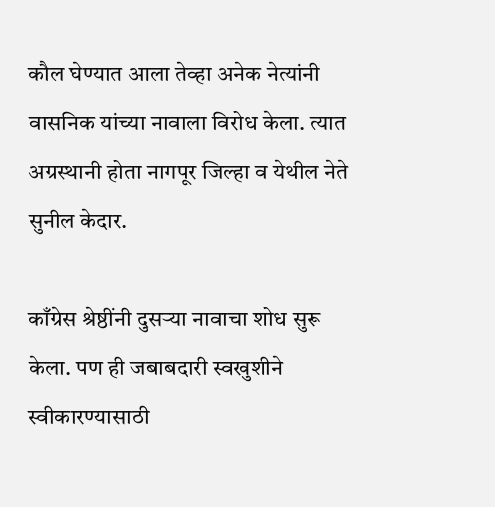कौल घेण्यात आला तेव्हा अनेक नेत्यांनी वासनिक यांच्या नावाला विरोध केला. त्यात अग्रस्थानी होता नागपूर जिल्हा व येथील नेते सुनील केदार.

काँग्रेस श्रेष्ठींनी दुसऱ्या नावाचा शोध सुरू केला. पण ही जबाबदारी स्वखुशीने स्वीकारण्यासाठी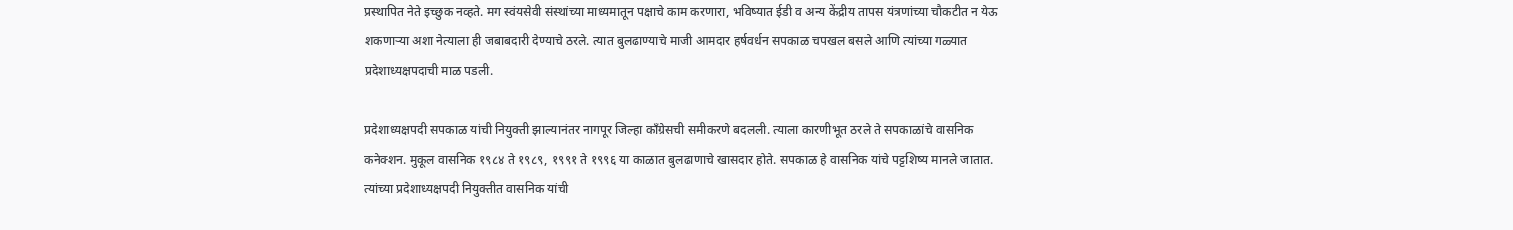प्रस्थापित नेते इच्छुक नव्हते. मग स्वंयसेवी संस्थांच्या माध्यमातून पक्षाचे काम करणारा, भविष्यात ईडी व अन्य केंद्रीय तापस यंत्रणांच्या चौकटीत न येऊ शकणाऱ्या अशा नेत्याला ही जबाबदारी देण्याचे ठरले. त्यात बुलढाण्याचे माजी आमदार हर्षवर्धन सपकाळ चपखल बसले आणि त्यांच्या गळ्यात प्रदेशाध्यक्षपदाची माळ पडली.

प्रदेशाध्यक्षपदी सपकाळ यांची नियुक्ती झाल्यानंतर नागपूर जिल्हा काँग्रेसची समीकरणे बदलली. त्याला कारणीभूत ठरले ते सपकाळांचे वासनिक कनेक्शन. मुकूल वासनिक १९८४ ते १९८९, १९९१ ते १९९६ या काळात बुलढाणाचे खासदार होते. सपकाळ हे वासनिक यांचे पट्टशिष्य मानले जातात. त्यांच्या प्रदेशाध्यक्षपदी नियुक्तीत वासनिक यांची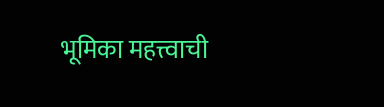भूमिका महत्त्वाची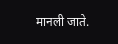मानली जाते.